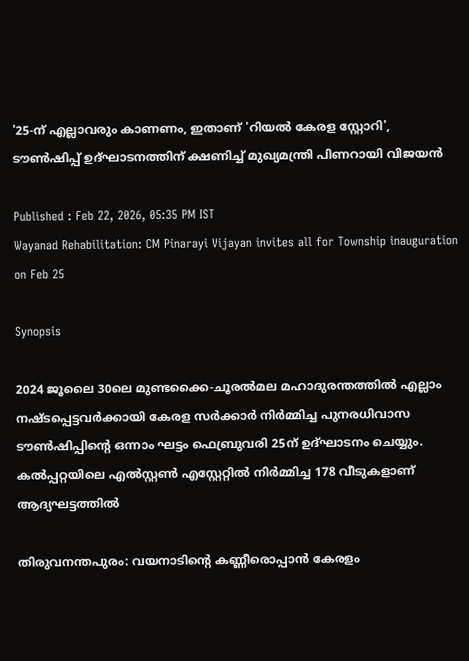'25-ന് എല്ലാവരും കാണണം, ഇതാണ് 'റിയൽ കേരള സ്റ്റോറി', ടൗൺഷിപ്പ് ഉദ്ഘാടനത്തിന് ക്ഷണിച്ച് മുഖ്യമന്ത്രി പിണറായി വിജയൻ

Published : Feb 22, 2026, 05:35 PM IST
Wayanad Rehabilitation: CM Pinarayi Vijayan invites all for Township inauguration on Feb 25

Synopsis

2024 ജൂലൈ 30ലെ മുണ്ടക്കൈ-ചൂരൽമല മഹാദുരന്തത്തിൽ എല്ലാം നഷ്ടപ്പെട്ടവർക്കായി കേരള സർക്കാർ നിർമ്മിച്ച പുനരധിവാസ ടൗൺഷിപ്പിന്റെ ഒന്നാം ഘട്ടം ഫെബ്രുവരി 25ന് ഉദ്ഘാടനം ചെയ്യും. കൽപ്പറ്റയിലെ എൽസ്റ്റൺ എസ്റ്റേറ്റിൽ നിർമ്മിച്ച 178 വീടുകളാണ് ആദ്യഘട്ടത്തിൽ

തിരുവനന്തപുരം: വയനാടിന്റെ കണ്ണീരൊപ്പാൻ കേരളം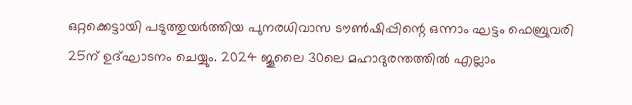ഒറ്റക്കെട്ടായി പടുത്തുയർത്തിയ പുനരധിവാസ ടൗൺഷിപ്പിന്റെ ഒന്നാം ഘട്ടം ഫെബ്രുവരി 25ന് ഉദ്ഘാടനം ചെയ്യും. 2024 ജൂലൈ 30ലെ മഹാദുരന്തത്തിൽ എല്ലാം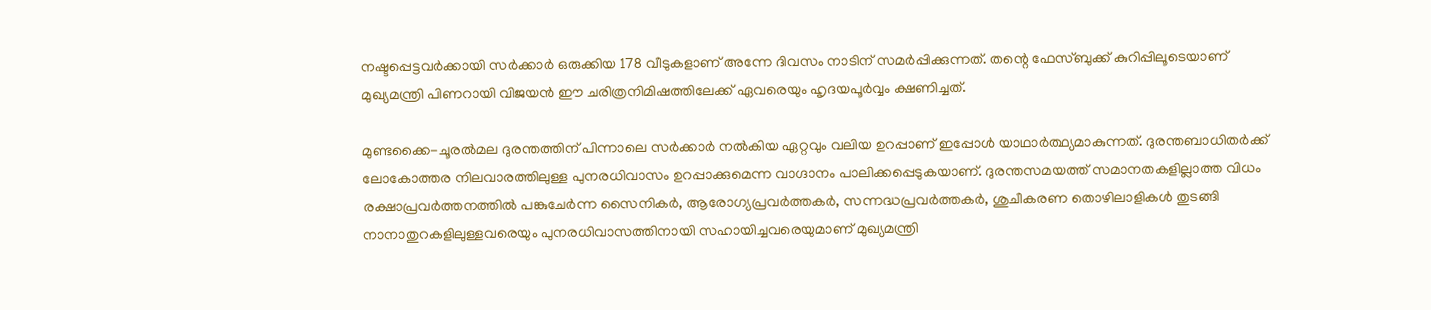നഷ്ടപ്പെട്ടവർക്കായി സർക്കാർ ഒരുക്കിയ 178 വീടുകളാണ് അന്നേ ദിവസം നാടിന് സമർപ്പിക്കുന്നത്. തന്റെ ഫേസ്ബുക്ക് കുറിപ്പിലൂടെയാണ് മുഖ്യമന്ത്രി പിണറായി വിജയൻ ഈ ചരിത്രനിമിഷത്തിലേക്ക് ഏവരെയും ഹൃദയപൂർവ്വം ക്ഷണിച്ചത്.

മുണ്ടക്കൈ-ചൂരൽമല ദുരന്തത്തിന് പിന്നാലെ സർക്കാർ നൽകിയ ഏറ്റവും വലിയ ഉറപ്പാണ് ഇപ്പോൾ യാഥാർത്ഥ്യമാകുന്നത്. ദുരന്തബാധിതർക്ക് ലോകോത്തര നിലവാരത്തിലുള്ള പുനരധിവാസം ഉറപ്പാക്കുമെന്ന വാഗ്ദാനം പാലിക്കപ്പെടുകയാണ്. ദുരന്തസമയത്ത് സമാനതകളില്ലാത്ത വിധം രക്ഷാപ്രവർത്തനത്തിൽ പങ്കുചേർന്ന സൈനികർ, ആരോഗ്യപ്രവർത്തകർ, സന്നദ്ധപ്രവർത്തകർ, ശുചീകരണ തൊഴിലാളികൾ തുടങ്ങി നാനാതുറകളിലുള്ളവരെയും പുനരധിവാസത്തിനായി സഹായിച്ചവരെയുമാണ് മുഖ്യമന്ത്രി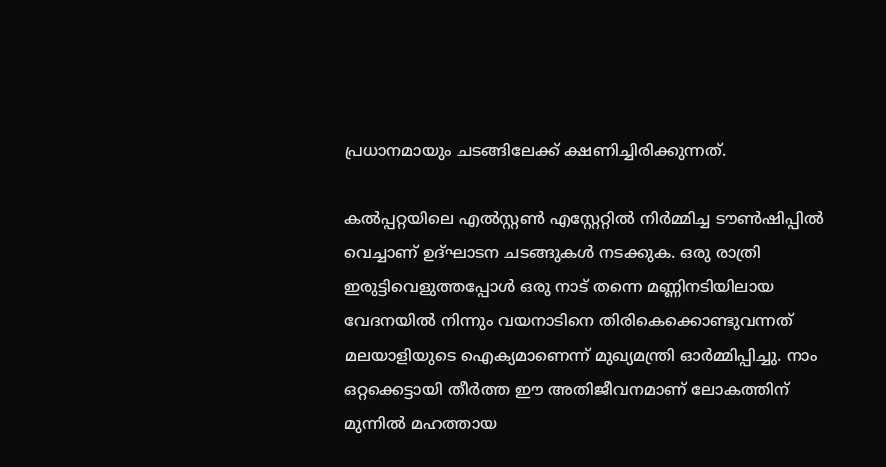പ്രധാനമായും ചടങ്ങിലേക്ക് ക്ഷണിച്ചിരിക്കുന്നത്.

കൽപ്പറ്റയിലെ എൽസ്റ്റൺ എസ്റ്റേറ്റിൽ നിർമ്മിച്ച ടൗൺഷിപ്പിൽ വെച്ചാണ് ഉദ്ഘാടന ചടങ്ങുകൾ നടക്കുക. ഒരു രാത്രി ഇരുട്ടിവെളുത്തപ്പോൾ ഒരു നാട് തന്നെ മണ്ണിനടിയിലായ വേദനയിൽ നിന്നും വയനാടിനെ തിരികെക്കൊണ്ടുവന്നത് മലയാളിയുടെ ഐക്യമാണെന്ന് മുഖ്യമന്ത്രി ഓർമ്മിപ്പിച്ചു. നാം ഒറ്റക്കെട്ടായി തീർത്ത ഈ അതിജീവനമാണ് ലോകത്തിന് മുന്നിൽ മഹത്തായ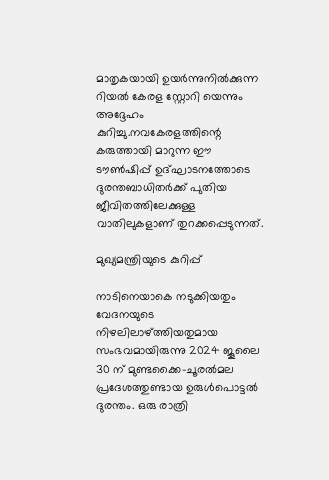മാതൃകയായി ഉയർന്നുനിൽക്കുന്ന റിയൽ കേരള സ്റ്റോറി യെന്നും അദ്ദേഹം കുറിച്ചു.നവകേരളത്തിന്റെ കരുത്തായി മാറുന്ന ഈ ടൗൺഷിപ്പ് ഉദ്ഘാടനത്തോടെ ദുരന്തബാധിതർക്ക് പുതിയ ജീവിതത്തിലേക്കുള്ള വാതിലുകളാണ് തുറക്കപ്പെടുന്നത്.

മുഖ്യമന്ത്രിയുടെ കുറിപ്പ്

നാടിനെയാകെ നടുക്കിയതും വേദനയുടെ നിഴലിലാഴ്ത്തിയതുമായ സംഭവമായിരുന്നു 2024 ജൂലൈ 30 ന് മുണ്ടക്കൈ-ചൂരൽമല പ്രദേശത്തുണ്ടായ ഉരുൾപൊട്ടൽ ദുരന്തം. ഒരു രാത്രി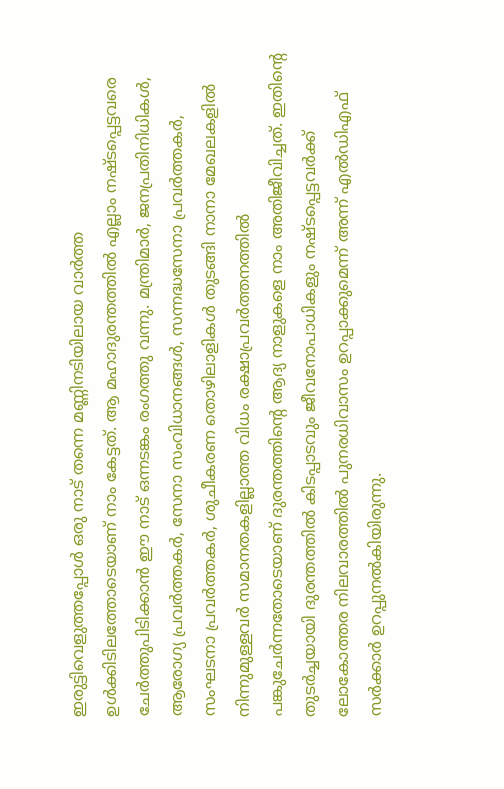ഇരുട്ടിവെളുത്തപ്പോൾ ഒരു നാട് തന്നെ മണ്ണിനടിയിലായ വാർത്ത ഉൾക്കിടിലത്തോടെയാണ് നാം കേട്ടത്. ആ മഹാദുരന്തത്തിൽ എല്ലാം നഷ്ടപ്പെട്ടവരെ ചേർത്തുപിടിക്കാൻ ഈ നാട് ഒന്നടങ്കം രംഗത്തു വന്നു. മന്ത്രിമാർ, ജനപ്രതിനിധികൾ, ആരോഗ്യ പ്രവർത്തകർ, സേനാ സംവിധാനങ്ങൾ, സന്നദ്ധസേനാ പ്രവർത്തകർ, സംഘടനാ പ്രവർത്തകർ, ശുചീകരണ തൊഴിലാളികൾ തുടങ്ങി നാനാ മേഖലകളിൽ നിന്നുമുള്ളവർ സമാനതകളില്ലാത്ത വിധം രക്ഷാപ്രവർത്തനത്തിൽ പങ്കുചേർന്നതോടെയാണ് ദുരന്തത്തിന്റെ ആദ്യ നാളുകളെ നാം അതിജീവിച്ചത്. ഇതിന്റെ തുടർച്ചയായി ദുരന്തത്തിൽ കിടപ്പാടവും ജീവനോപാധികളും നഷ്ടപ്പെട്ടവർക്ക് ലോകോത്തര നിലവാരത്തിൽ പുനരധിവാസം ഉറപ്പാക്കുമെന്ന് അന്ന് എൽഡിഎഫ് സർക്കാർ ഉറപ്പുനൽകിയിരുന്നു.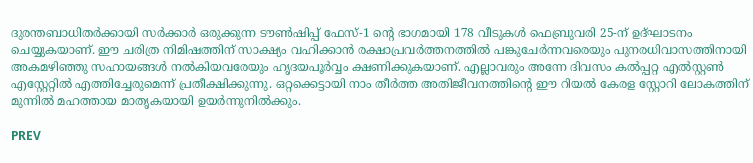ദുരന്തബാധിതർക്കായി സർക്കാർ ഒരുക്കുന്ന ടൗൺഷിപ്പ് ഫേസ്-1 ന്റെ ഭാഗമായി 178 വീടുകൾ ഫെബ്രുവരി 25-ന് ഉദ്‌ഘാടനം ചെയ്യുകയാണ്. ഈ ചരിത്ര നിമിഷത്തിന് സാക്ഷ്യം വഹിക്കാൻ രക്ഷാപ്രവർത്തനത്തിൽ പങ്കുചേർന്നവരെയും പുനരധിവാസത്തിനായി അകമഴിഞ്ഞു സഹായങ്ങൾ നൽകിയവരേയും ഹൃദയപൂർവ്വം ക്ഷണിക്കുകയാണ്. എല്ലാവരും അന്നേ ദിവസം കൽപ്പറ്റ എൽസ്റ്റൺ എസ്റ്റേറ്റിൽ എത്തിച്ചേരുമെന്ന് പ്രതീക്ഷിക്കുന്നു. ഒറ്റക്കെട്ടായി നാം തീർത്ത അതിജീവനത്തിന്റെ ഈ റിയൽ കേരള സ്റ്റോറി ലോകത്തിന് മുന്നിൽ മഹത്തായ മാതൃകയായി ഉയർന്നുനിൽക്കും.

PREV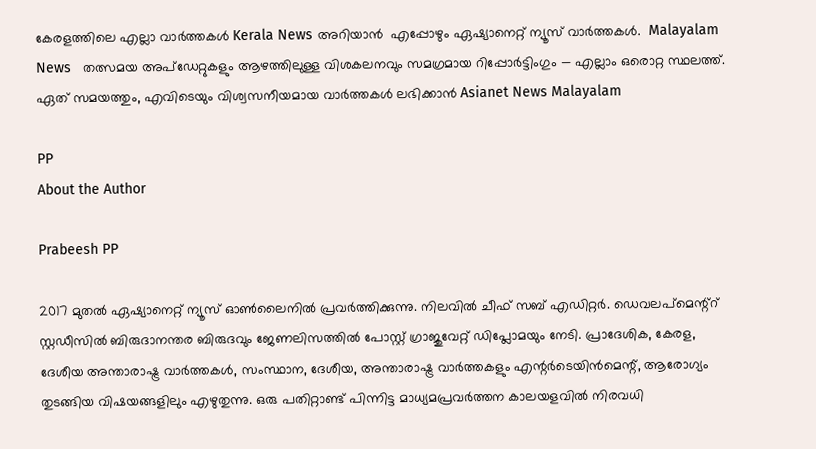കേരളത്തിലെ എല്ലാ വാർത്തകൾ Kerala News അറിയാൻ  എപ്പോഴും ഏഷ്യാനെറ്റ് ന്യൂസ് വാർത്തകൾ.  Malayalam News   തത്സമയ അപ്‌ഡേറ്റുകളും ആഴത്തിലുള്ള വിശകലനവും സമഗ്രമായ റിപ്പോർട്ടിംഗും — എല്ലാം ഒരൊറ്റ സ്ഥലത്ത്. ഏത് സമയത്തും, എവിടെയും വിശ്വസനീയമായ വാർത്തകൾ ലഭിക്കാൻ Asianet News Malayalam

PP
About the Author

Prabeesh PP

2017 മുതല്‍ ഏഷ്യാനെറ്റ് ന്യൂസ് ഓണ്‍ലൈനില്‍ പ്രവര്‍ത്തിക്കുന്നു. നിലവില്‍ ചീഫ് സബ് എഡിറ്റര്‍. ഡെവലപ്മെന്റ്റ് സ്റ്റഡീസിൽ ബിരുദാനന്തര ബിരുദവും ജേണലിസത്തില്‍ പോസ്റ്റ് ഗ്രാജുവേറ്റ് ഡിപ്ലോമയും നേടി. പ്രാദേശിക, കേരള, ദേശീയ അന്താരാഷ്ട്ര വാർത്തകൾ, സംസ്ഥാന, ദേശീയ, അന്താരാഷ്ട്ര വാര്‍ത്തകളും എന്റര്‍ടെയിന്‍മെന്റ്, ആരോഗ്യം തുടങ്ങിയ വിഷയങ്ങളിലും എഴുതുന്നു. ഒരു പതിറ്റാണ്ട് പിന്നിട്ട മാധ്യമപ്രവര്‍ത്തന കാലയളവില്‍ നിരവധി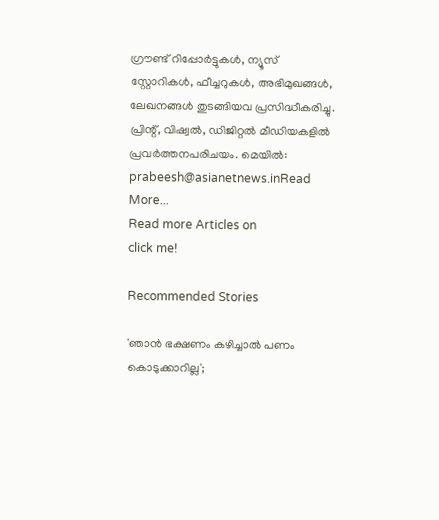ഗ്രൗണ്ട് റിപ്പോര്‍ട്ടുകള്‍, ന്യൂസ് സ്റ്റോറികള്‍, ഫീച്ചറുകള്‍, അഭിമുഖങ്ങള്‍, ലേഖനങ്ങള്‍ തുടങ്ങിയവ പ്രസിദ്ധീകരിച്ചു. പ്രിന്റ്, വിഷ്വല്‍, ഡിജിറ്റല്‍ മീഡിയകളില്‍ പ്രവര്‍ത്തനപരിചയം. മെയില്‍: prabeesh@asianetnews.inRead More...
Read more Articles on
click me!

Recommended Stories

'ഞാൻ ഭക്ഷണം കഴിച്ചാൽ പണം കൊടുക്കാറില്ല';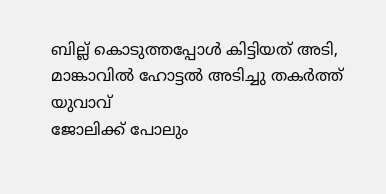ബില്ല് കൊടുത്തപ്പോൾ കിട്ടിയത് അടി, മാങ്കാവിൽ ഹോട്ടൽ അടിച്ചു തകർത്ത് യുവാവ്
ജോലിക്ക് പോലും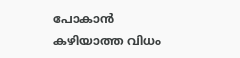പോകാൻ കഴിയാത്ത വിധം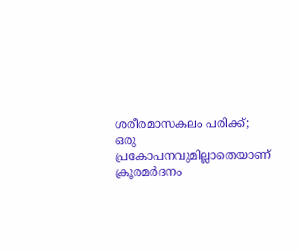ശരീരമാസകലം പരിക്ക്; ഒരു പ്രകോപനവുമില്ലാതെയാണ് ക്രൂരമര്‍ദനം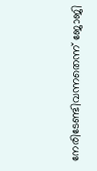നേരിടേണ്ടിവന്നതെന്ന് ജോജി